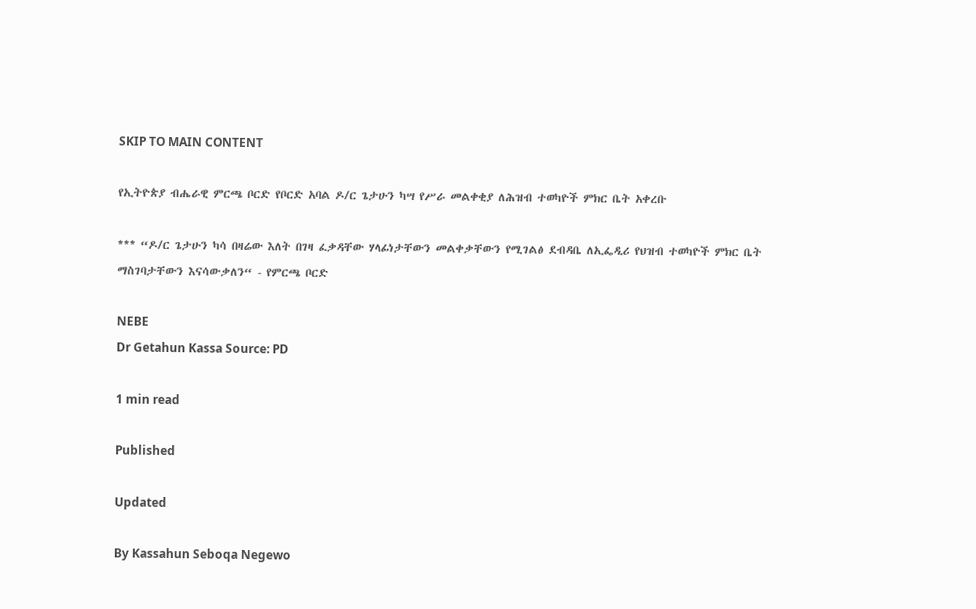SKIP TO MAIN CONTENT

የኢትዮጵያ ብሔራዊ ምርጫ ቦርድ የቦርድ አባል ዶ/ር ጌታሁን ካሣ የሥራ መልቀቂያ ለሕዝብ ተወካዮች ምክር ቤት አቀረቡ

*** “ዶ/ር ጌታሁን ካሳ በዛሬው እለት በገዛ ፈቃዳቸው ሃላፊነታቸውን መልቀቃቸውን የሚገልፅ ደብዳቤ ለኢፌዲሪ የህዝብ ተወካዮች ምክር ቤት ማስገባታቸውን እናሳውቃለን“ - የምርጫ ቦርድ

NEBE
Dr Getahun Kassa Source: PD

1 min read

Published

Updated

By Kassahun Seboqa Negewo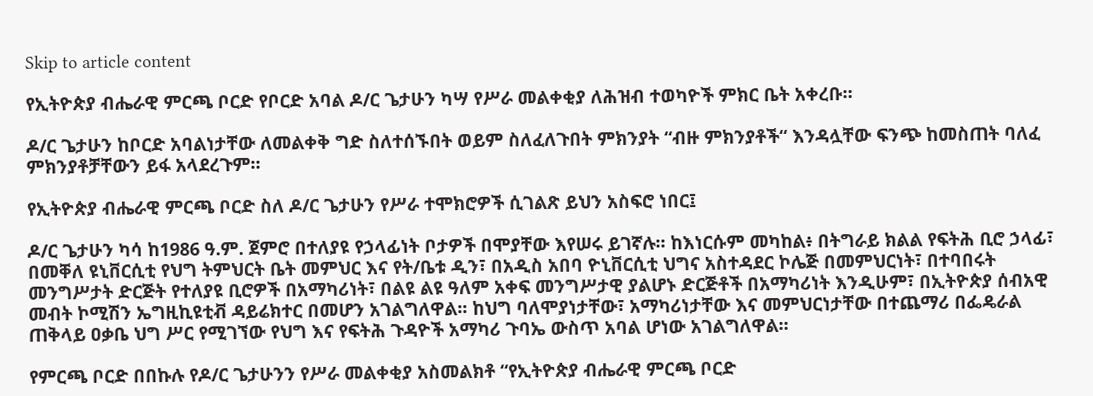Skip to article content

የኢትዮጵያ ብሔራዊ ምርጫ ቦርድ የቦርድ አባል ዶ/ር ጌታሁን ካሣ የሥራ መልቀቂያ ለሕዝብ ተወካዮች ምክር ቤት አቀረቡ።

ዶ/ር ጌታሁን ከቦርድ አባልነታቸው ለመልቀቅ ግድ ስለተሰኙበት ወይም ስለፈለጉበት ምክንያት “ብዙ ምክንያቶች“ እንዳሏቸው ፍንጭ ከመስጠት ባለፈ ምክንያቶቻቸውን ይፋ አላደረጉም።

የኢትዮጵያ ብሔራዊ ምርጫ ቦርድ ስለ ዶ/ር ጌታሁን የሥራ ተሞክሮዎች ሲገልጽ ይህን አስፍሮ ነበር፤

ዶ/ር ጌታሁን ካሳ ከ1986 ዓ.ም. ጀምሮ በተለያዩ የኃላፊነት ቦታዎች በሞያቸው እየሠሩ ይገኛሉ፡፡ ከእነርሱም መካከል፥ በትግራይ ክልል የፍትሕ ቢሮ ኃላፊ፣ በመቐለ ዩኒቨርሲቲ የህግ ትምህርት ቤት መምህር እና የት/ቤቱ ዲን፣ በአዲስ አበባ ዮኒቨርሲቲ ህግና አስተዳደር ኮሌጅ በመምህርነት፣ በተባበሩት መንግሥታት ድርጅት የተለያዩ ቢሮዎች በአማካሪነት፣ በልዩ ልዩ ዓለም አቀፍ መንግሥታዊ ያልሆኑ ድርጅቶች በአማካሪነት እንዲሁም፣ በኢትዮጵያ ሰብአዊ መብት ኮሚሽን ኤግዚኪዩቲቭ ዳይሬክተር በመሆን አገልግለዋል፡፡ ከህግ ባለሞያነታቸው፣ አማካሪነታቸው እና መምህርነታቸው በተጨማሪ በፌዴራል ጠቅላይ ዐቃቤ ህግ ሥር የሚገኘው የህግ እና የፍትሕ ጉዳዮች አማካሪ ጉባኤ ውስጥ አባል ሆነው አገልግለዋል፡፡

የምርጫ ቦርድ በበኩሉ የዶ/ር ጌታሁንን የሥራ መልቀቂያ አስመልክቶ “የኢትዮጵያ ብሔራዊ ምርጫ ቦርድ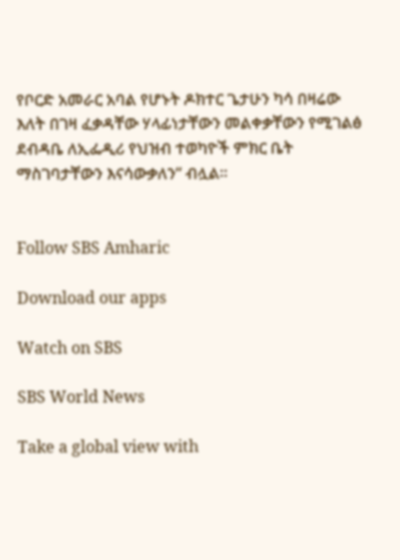የቦርድ አመራር አባል የሆኑት ዶክተር ጌታሁን ካሳ በዛሬው እለት በገዛ ፈቃዳቸው ሃላፊነታቸውን መልቀቃቸውን የሚገልፅ ደብዳቤ ለኢፌዲሪ የህዝብ ተወካዮች ምክር ቤት ማስገባታቸውን እናሳውቃለን“ ብሏል።


Follow SBS Amharic

Download our apps

Watch on SBS

SBS World News

Take a global view with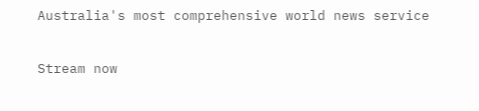Australia's most comprehensive world news service

Stream now